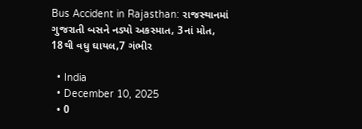Bus Accident in Rajasthan: રાજસ્થાનમાં ગુજરાતી બસને નડ્યો અકસ્માત, 3નાં મોત, 18થી વધુ ઘાયલ,7 ગંભીર

  • India
  • December 10, 2025
  • 0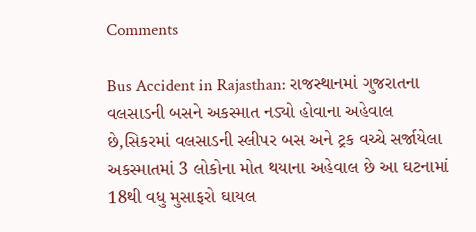Comments

Bus Accident in Rajasthan: રાજસ્થાનમાં ગુજરાતના વલસાડની બસને અકસ્માત નડ્યો હોવાના અહેવાલ છે,સિકરમાં વલસાડની સ્લીપર બસ અને ટ્રક વચ્ચે સર્જાયેલા અકસ્માતમાં 3 લોકોના મોત થયાના અહેવાલ છે આ ઘટનામાં 18થી વધુ મુસાફરો ઘાયલ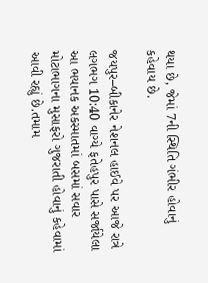થયા છે, જેમાં 7ની સ્થિતિ ગંભીર હોવાનું કહેવાય છે.

જયપુર–બીકાનેર નેશનલ હાઈવે પર આજે રાત્રે લગભગ 10:40 વાગ્યે ફતેહપુર પાસે સર્જાયેલા આ ભયાનક અકસ્માતમાં બસમાં સવાર મોટાભાગના મુસાફરો ગુજરાતી હોવાનું કહેવામાં આવી રહ્યું છે.તમામ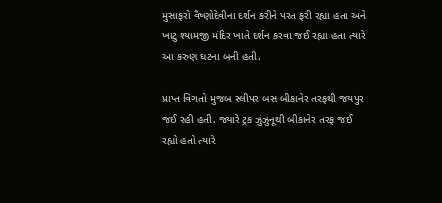મુસાફરો વૈષ્ણોદેવીના દર્શન કરીને પરત ફરી રહ્યા હતા અને ખાટુ શ્યામજી મંદિર ખાતે દર્શન કરવા જઈ રહ્યા હતા ત્યારે આ કરુણ ઘટના બની હતી.

પ્રાપ્ત વિગતો મુજબ સ્લીપર બસ બીકાનેર તરફથી જયપુર જઈ રહી હતી. જ્યારે ટ્રક ઝુંઝુનૂથી બીકાનેર તરફ જઈ રહ્યો હતો ત્યારે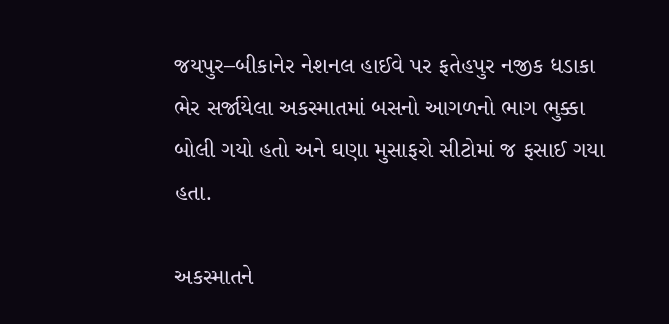જયપુર–બીકાનેર નેશનલ હાઈવે પર ફતેહપુર નજીક ધડાકા ભેર સર્જાયેલા અકસ્માતમાં બસનો આગળનો ભાગ ભુક્કા બોલી ગયો હતો અને ઘણા મુસાફરો સીટોમાં જ ફસાઈ ગયા હતા.

અકસ્માતને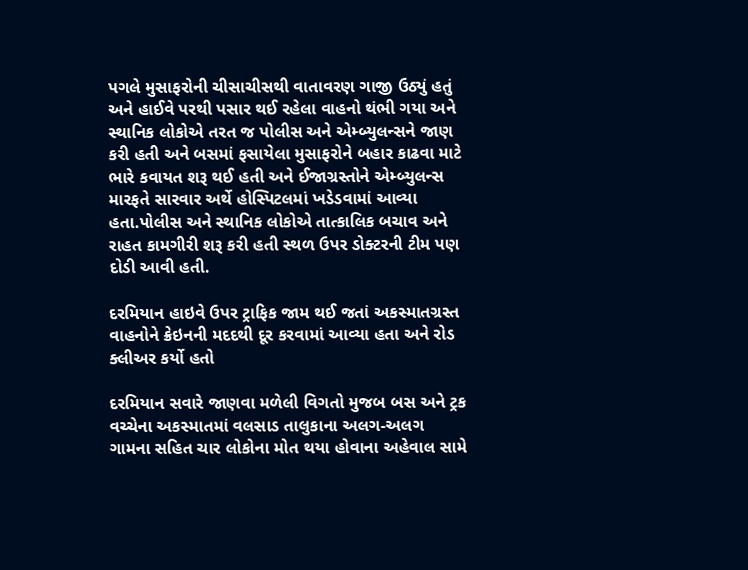પગલે મુસાફરોની ચીસાચીસથી વાતાવરણ ગાજી ઉઠ્યું હતું અને હાઈવે પરથી પસાર થઈ રહેલા વાહનો થંભી ગયા અને સ્થાનિક લોકોએ તરત જ પોલીસ અને એમ્બ્યુલન્સને જાણ કરી હતી અને બસમાં ફસાયેલા મુસાફરોને બહાર કાઢવા માટે ભારે કવાયત શરૂ થઈ હતી અને ઈજાગ્રસ્તોને એમ્બ્યુલન્સ મારફતે સારવાર અર્થે હોસ્પિટલમાં ખડેડવામાં આવ્યા હતા.પોલીસ અને સ્થાનિક લોકોએ તાત્કાલિક બચાવ અને રાહત કામગીરી શરૂ કરી હતી સ્થળ ઉપર ડોક્ટરની ટીમ પણ દોડી આવી હતી.

દરમિયાન હાઇવે ઉપર ટ્રાફિક જામ થઈ જતાં અકસ્માતગ્રસ્ત વાહનોને ક્રેઇનની મદદથી દૂર કરવામાં આવ્યા હતા અને રોડ ક્લીઅર કર્યો હતો

દરમિયાન સવારે જાણવા મળેલી વિગતો મુજબ બસ અને ટ્રક વચ્ચેના અકસ્માતમાં વલસાડ તાલુકાના અલગ-અલગ ગામના સહિત ચાર લોકોના મોત થયા હોવાના અહેવાલ સામે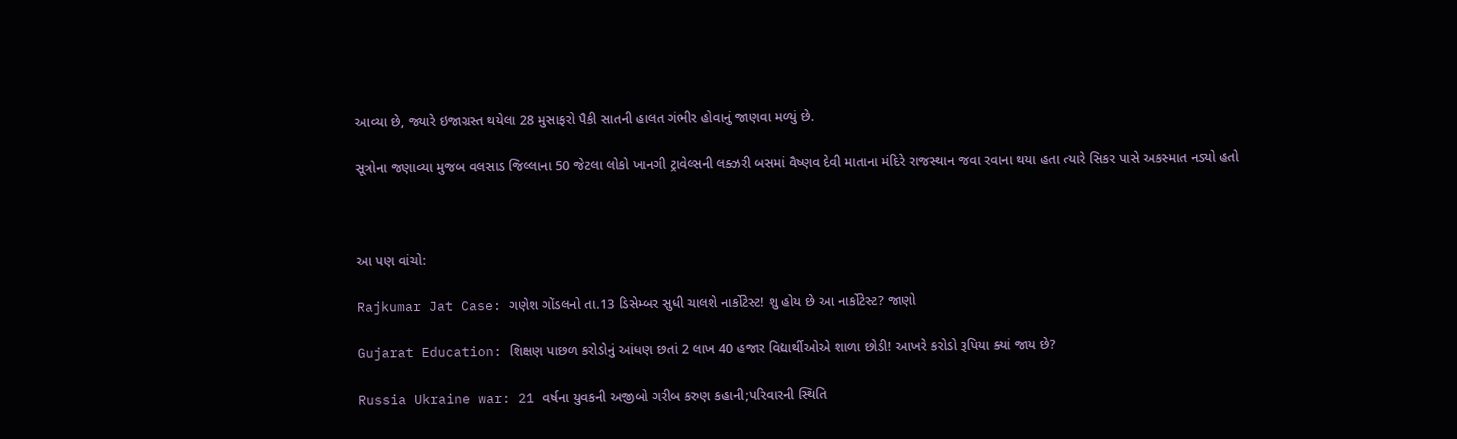આવ્યા છે, જ્યારે ઇજાગ્રસ્ત થયેલા 28 મુસાફરો પૈકી સાતની હાલત ગંભીર હોવાનું જાણવા મળ્યું છે.

સૂત્રોના જણાવ્યા મુજબ વલસાડ જિલ્લાના 50 જેટલા લોકો ખાનગી ટ્રાવેલ્સની લક્ઝરી બસમાં વૈષ્ણવ દેવી માતાના મંદિરે રાજસ્થાન જવા રવાના થયા હતા ત્યારે સિકર પાસે અકસ્માત નડ્યો હતો



આ પણ વાંચો:

Rajkumar Jat Case: ગણેશ ગોંડલનો તા.13 ડિસેમ્બર સુધી ચાલશે નાર્કોટેસ્ટ! શુ હોય છે આ નાર્કોટેસ્ટ? જાણો

Gujarat Education: શિક્ષણ પાછળ કરોડોનું આંધણ છતાં 2 લાખ 40 હજાર વિદ્યાર્થીઓએ શાળા છોડી! આખરે કરોડો રૂપિયા ક્યાં જાય છે?

Russia Ukraine war: 21 વર્ષના યુવકની અજીબો ગરીબ કરુણ કહાની;પરિવારની સ્થિતિ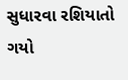સુધારવા રશિયાતો ગયો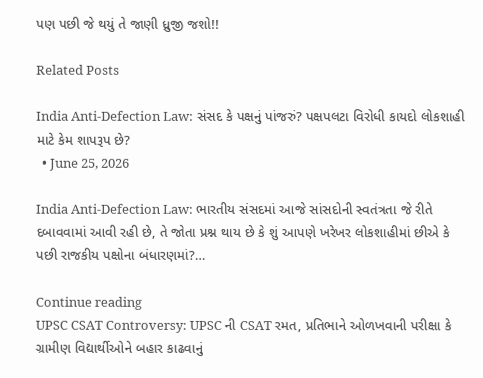પણ પછી જે થયું તે જાણી ધ્રુજી જશો!!

Related Posts

India Anti-Defection Law: સંસદ કે પક્ષનું પાંજરું? પક્ષપલટા વિરોધી કાયદો લોકશાહી માટે કેમ શાપરૂપ છે?
  • June 25, 2026

India Anti-Defection Law: ભારતીય સંસદમાં આજે સાંસદોની સ્વતંત્રતા જે રીતે દબાવવામાં આવી રહી છે, તે જોતા પ્રશ્ન થાય છે કે શું આપણે ખરેખર લોકશાહીમાં છીએ કે પછી રાજકીય પક્ષોના બંધારણમાં?…

Continue reading
UPSC CSAT Controversy: UPSC ની CSAT રમત, પ્રતિભાને ઓળખવાની પરીક્ષા કે ગ્રામીણ વિદ્યાર્થીઓને બહાર કાઢવાનું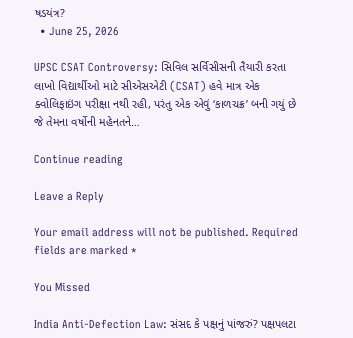ષડયંત્ર?
  • June 25, 2026

UPSC CSAT Controversy: સિવિલ સર્વિસીસની તૈયારી કરતા લાખો વિદ્યાર્થીઓ માટે સીએસએટી (CSAT) હવે માત્ર એક ક્વોલિફાઇંગ પરીક્ષા નથી રહી, પરંતુ એક એવું ‘કાળચક્ર’ બની ગયું છે જે તેમના વર્ષોની મહેનતને…

Continue reading

Leave a Reply

Your email address will not be published. Required fields are marked *

You Missed

India Anti-Defection Law: સંસદ કે પક્ષનું પાંજરું? પક્ષપલટા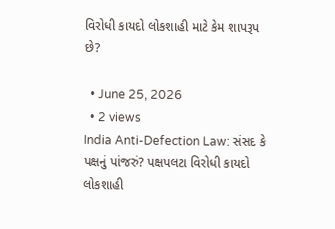વિરોધી કાયદો લોકશાહી માટે કેમ શાપરૂપ છે?

  • June 25, 2026
  • 2 views
India Anti-Defection Law: સંસદ કે પક્ષનું પાંજરું? પક્ષપલટા વિરોધી કાયદો લોકશાહી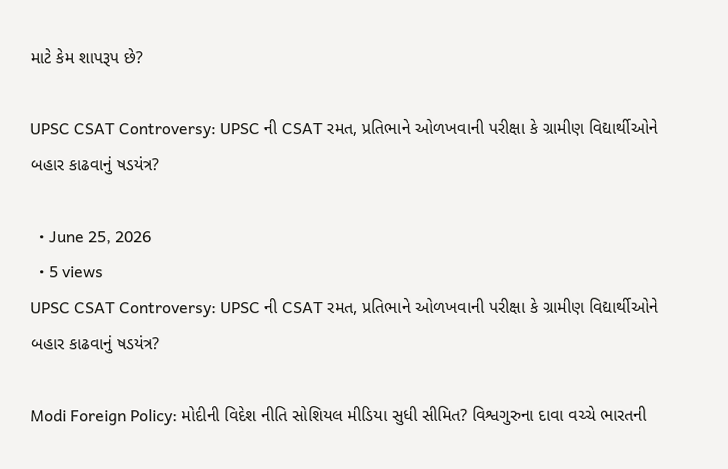માટે કેમ શાપરૂપ છે?

UPSC CSAT Controversy: UPSC ની CSAT રમત, પ્રતિભાને ઓળખવાની પરીક્ષા કે ગ્રામીણ વિદ્યાર્થીઓને બહાર કાઢવાનું ષડયંત્ર?

  • June 25, 2026
  • 5 views
UPSC CSAT Controversy: UPSC ની CSAT રમત, પ્રતિભાને ઓળખવાની પરીક્ષા કે ગ્રામીણ વિદ્યાર્થીઓને બહાર કાઢવાનું ષડયંત્ર?

Modi Foreign Policy: મોદીની વિદેશ નીતિ સોશિયલ મીડિયા સુધી સીમિત? વિશ્વગુરુના દાવા વચ્ચે ભારતની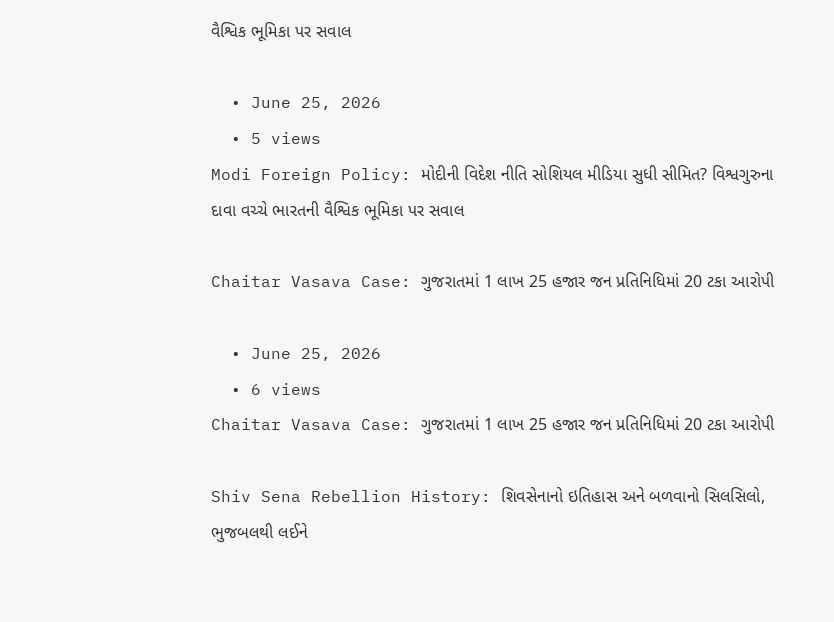વૈશ્વિક ભૂમિકા પર સવાલ

  • June 25, 2026
  • 5 views
Modi Foreign Policy: મોદીની વિદેશ નીતિ સોશિયલ મીડિયા સુધી સીમિત? વિશ્વગુરુના દાવા વચ્ચે ભારતની વૈશ્વિક ભૂમિકા પર સવાલ

Chaitar Vasava Case: ગુજરાતમાં 1 લાખ 25 હજાર જન પ્રતિનિધિમાં 20 ટકા આરોપી

  • June 25, 2026
  • 6 views
Chaitar Vasava Case: ગુજરાતમાં 1 લાખ 25 હજાર જન પ્રતિનિધિમાં 20 ટકા આરોપી

Shiv Sena Rebellion History: શિવસેનાનો ઇતિહાસ અને બળવાનો સિલસિલો, ભુજબલથી લઈને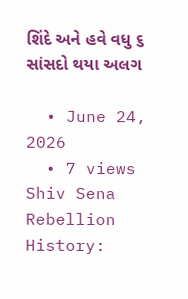શિંદે અને હવે વધુ ૬ સાંસદો થયા અલગ

  • June 24, 2026
  • 7 views
Shiv Sena Rebellion History: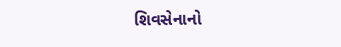શિવસેનાનો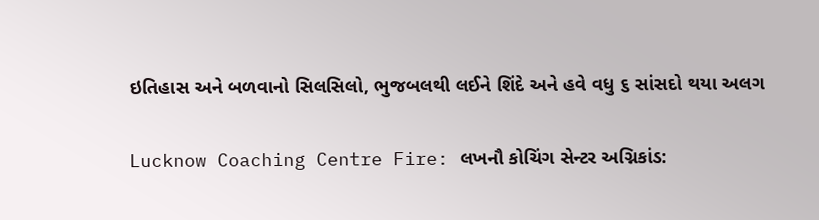ઇતિહાસ અને બળવાનો સિલસિલો, ભુજબલથી લઈને શિંદે અને હવે વધુ ૬ સાંસદો થયા અલગ

Lucknow Coaching Centre Fire: લખનૌ કોચિંગ સેન્ટર અગ્નિકાંડ: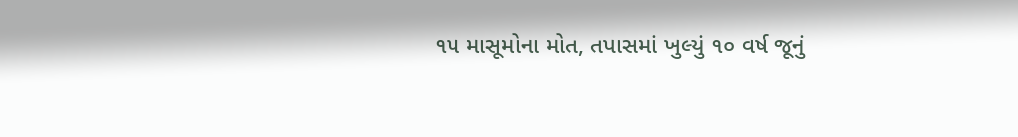૧૫ માસૂમોના મોત, તપાસમાં ખુલ્યું ૧૦ વર્ષ જૂનું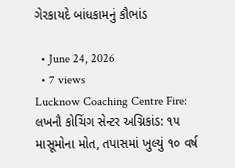ગેરકાયદે બાંધકામનું કૌભાંડ

  • June 24, 2026
  • 7 views
Lucknow Coaching Centre Fire: લખનૌ કોચિંગ સેન્ટર અગ્નિકાંડ: ૧૫ માસૂમોના મોત, તપાસમાં ખુલ્યું ૧૦ વર્ષ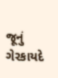જૂનું ગેરકાયદે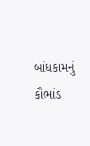બાંધકામનું કૌભાંડ